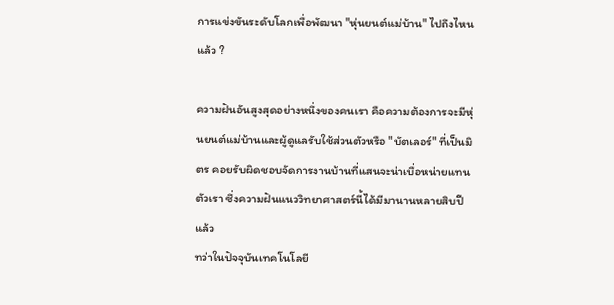การแข่งขันระดับโลกเพื่อพัฒนา "หุ่นยนต์แม่บ้าน" ไปถึงไหนแล้ว ?

ความฝันอันสูงสุดอย่างหนึ่งของคนเรา คือความต้องการจะมีหุ่นยนต์แม่บ้านและผู้ดูแลรับใช้ส่วนตัวหรือ "บัตเลอร์" ที่เป็นมิตร คอยรับผิดชอบจัดการงานบ้านที่แสนจะน่าเบื่อหน่ายแทนตัวเรา ซึ่งความฝันแนววิทยาศาสตร์นี้ได้มีมานานหลายสิบปีแล้ว
ทว่าในปัจจุบันเทคโนโลยี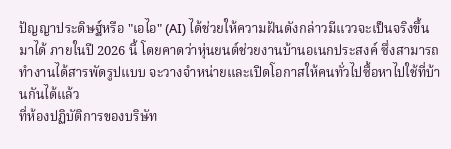ปัญญาประดิษฐ์หรือ "เอไอ" (AI) ได้ช่วยให้ความฝันดังกล่าวมีแววจะเป็นจริงขึ้นมาได้ ภายในปี 2026 นี้ โดยคาดว่าหุ่นยนต์ช่วยงานบ้านอเนกประสงค์ ซึ่งสามารถทำงานได้สารพัดรูปแบบ จะวางจำหน่ายและเปิดโอกาสให้คนทั่วไปซื้อหาไปใช้ที่บ้านกันได้แล้ว
ที่ห้องปฏิบัติการของบริษัท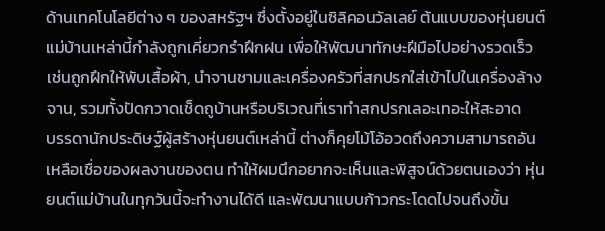ด้านเทคโนโลยีต่าง ๆ ของสหรัฐฯ ซึ่งตั้งอยู่ในซิลิคอนวัลเลย์ ต้นแบบของหุ่นยนต์แม่บ้านเหล่านี้กำลังถูกเคี่ยวกรำฝึกฝน เพื่อให้พัฒนาทักษะฝีมือไปอย่างรวดเร็ว เช่นถูกฝึกให้พับเสื้อผ้า, นำจานชามและเครื่องครัวที่สกปรกใส่เข้าไปในเครื่องล้างจาน, รวมทั้งปัดกวาดเช็ดถูบ้านหรือบริเวณที่เราทำสกปรกเลอะเทอะให้สะอาด
บรรดานักประดิษฐ์ผู้สร้างหุ่นยนต์เหล่านี้ ต่างก็คุยโม้โอ้อวดถึงความสามารถอันเหลือเชื่อของผลงานของตน ทำให้ผมนึกอยากจะเห็นและพิสูจน์ด้วยตนเองว่า หุ่นยนต์แม่บ้านในทุกวันนี้จะทำงานได้ดี และพัฒนาแบบก้าวกระโดดไปจนถึงขั้น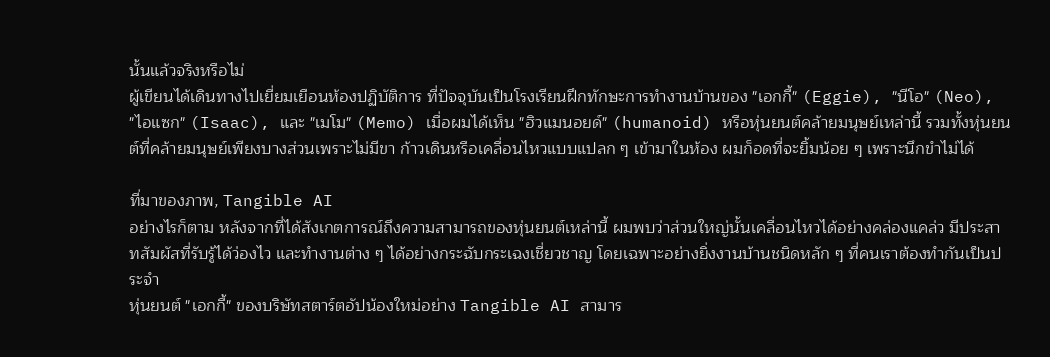นั้นแล้วจริงหรือไม่
ผู้เขียนได้เดินทางไปเยี่ยมเยือนห้องปฏิบัติการ ที่ปัจจุบันเป็นโรงเรียนฝึกทักษะการทำงานบ้านของ "เอกกี้" (Eggie), "นีโอ" (Neo), "ไอแซก" (Isaac), และ "เมโม" (Memo) เมื่อผมได้เห็น "ฮิวแมนอยด์" (humanoid) หรือหุ่นยนต์คล้ายมนุษย์เหล่านี้ รวมทั้งหุ่นยนต์ที่คล้ายมนุษย์เพียงบางส่วนเพราะไม่มีขา ก้าวเดินหรือเคลื่อนไหวแบบแปลก ๆ เข้ามาในห้อง ผมก็อดที่จะยิ้มน้อย ๆ เพราะนึกขำไม่ได้

ที่มาของภาพ, Tangible AI
อย่างไรก็ตาม หลังจากที่ได้สังเกตการณ์ถึงความสามารถของหุ่นยนต์เหล่านี้ ผมพบว่าส่วนใหญ่นั้นเคลื่อนไหวได้อย่างคล่องแคล่ว มีประสาทสัมผัสที่รับรู้ได้ว่องไว และทำงานต่าง ๆ ได้อย่างกระฉับกระเฉงเชี่ยวชาญ โดยเฉพาะอย่างยิ่งงานบ้านชนิดหลัก ๆ ที่คนเราต้องทำกันเป็นประจำ
หุ่นยนต์ "เอกกี้" ของบริษัทสตาร์ตอัปน้องใหม่อย่าง Tangible AI สามาร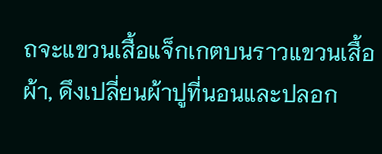ถจะแขวนเสื้อแจ็กเกตบนราวแขวนเสื้อผ้า, ดึงเปลี่ยนผ้าปูที่นอนและปลอก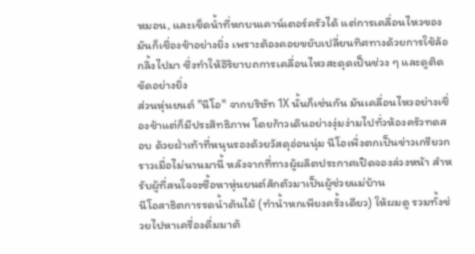หมอน, และเช็ดน้ำที่หกบนเคาน์เตอร์ครัวได้ แต่การเคลื่อนไหวของมันก็เชื่องช้าอย่างยิ่ง เพราะต้องคอยขยับเปลี่ยนทิศทางด้วยการใช้ล้อกลิ้งไปมา ซึ่งทำให้อิริยาบถการเคลื่อนไหวสะดุดเป็นช่วง ๆ และดูติดขัดอย่างยิ่ง
ส่วนหุ่นยนต์ "นีโอ" จากบริษัท 1X นั้นก็เช่นกัน มันเคลื่อนไหวอย่างเชื่องช้าแต่ก็มีประสิทธิภาพ โดยก้าวเดินอย่างงุ่มง่ามไปทั่วห้องครัวทดสอบ ด้วยฝ่าเท้าที่หนุนรองด้วยวัสดุอ่อนนุ่ม นีโอเพิ่งตกเป็นข่าวเกรียวกราวเมื่อไม่นานมานี้ หลังจากที่ทางผู้ผลิตประกาศเปิดจองล่วงหน้า สำหรับผู้ที่สนใจจะซื้อหาหุ่นยนต์สักตัวมาเป็นผู้ช่วยแม่บ้าน
นีโอสาธิตการรดน้ำต้นไม้ (ทำน้ำหกเพียงครั้งเดียว) ให้ผมดู รวมทั้งช่วยไปหาเครื่องดื่มมาต้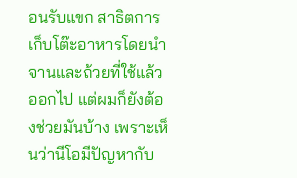อนรับแขก สาธิตการเก็บโต๊ะอาหารโดยนำจานและถ้วยที่ใช้แล้วออกไป แต่ผมก็ยังต้องช่วยมันบ้าง เพราะเห็นว่านีโอมีปัญหากับ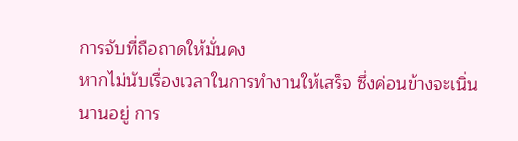การจับที่ถือถาดให้มั่นคง
หากไม่นับเรื่องเวลาในการทำงานให้เสร็จ ซึ่งค่อนข้างจะเนิ่นนานอยู่ การ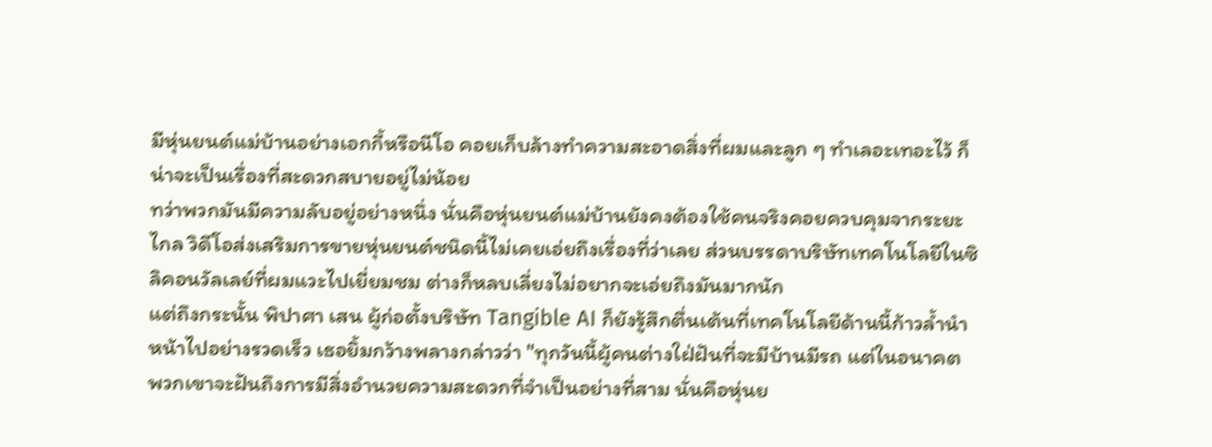มีหุ่นยนต์แม่บ้านอย่างเอกกี้หรือนีโอ คอยเก็บล้างทำความสะอาดสิ่งที่ผมและลูก ๆ ทำเลอะเทอะไว้ ก็น่าจะเป็นเรื่องที่สะดวกสบายอยู่ไม่น้อย
ทว่าพวกมันมีความลับอยู่อย่างหนึ่ง นั่นคือหุ่นยนต์แม่บ้านยังคงต้องใช้คนจริงคอยควบคุมจากระยะไกล วิดีโอส่งเสริมการขายหุ่นยนต์ชนิดนี้ไม่เคยเอ่ยถึงเรื่องที่ว่าเลย ส่วนบรรดาบริษัทเทคโนโลยีในซิลิคอนวัลเลย์ที่ผมแวะไปเยี่ยมชม ต่างก็หลบเลี่ยงไม่อยากจะเอ่ยถึงมันมากนัก
แต่ถึงกระนั้น พิปาศา เสน ผู้ก่อตั้งบริษัท Tangible AI ก็ยังรู้สึกตื่นเต้นที่เทคโนโลยีด้านนี้ก้าวล้ำนำหน้าไปอย่างรวดเร็ว เธอยิ้มกว้างพลางกล่าวว่า "ทุกวันนี้ผู้คนต่างใฝ่ฝันที่จะมีบ้านมีรถ แต่ในอนาคต พวกเขาจะฝันถึงการมีสิ่งอำนวยความสะดวกที่จำเป็นอย่างที่สาม นั่นคือหุ่นย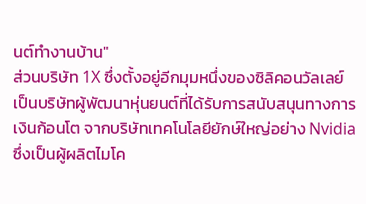นต์ทำงานบ้าน"
ส่วนบริษัท 1X ซึ่งตั้งอยู่อีกมุมหนึ่งของซิลิคอนวัลเลย์ เป็นบริษัทผู้พัฒนาหุ่นยนต์ที่ได้รับการสนับสนุนทางการเงินก้อนโต จากบริษัทเทคโนโลยียักษ์ใหญ่อย่าง Nvidia ซึ่งเป็นผู้ผลิตไมโค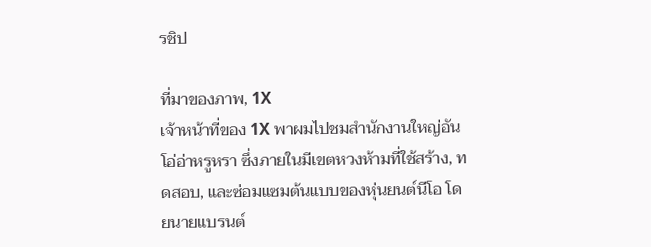รชิป

ที่มาของภาพ, 1X
เจ้าหน้าที่ของ 1X พาผมไปชมสำนักงานใหญ่อันโอ่อ่าหรูหรา ซึ่งภายในมีเขตหวงห้ามที่ใช้สร้าง, ทดสอบ, และซ่อมแซมต้นแบบของหุ่นยนต์นีโอ โดยนายแบรนต์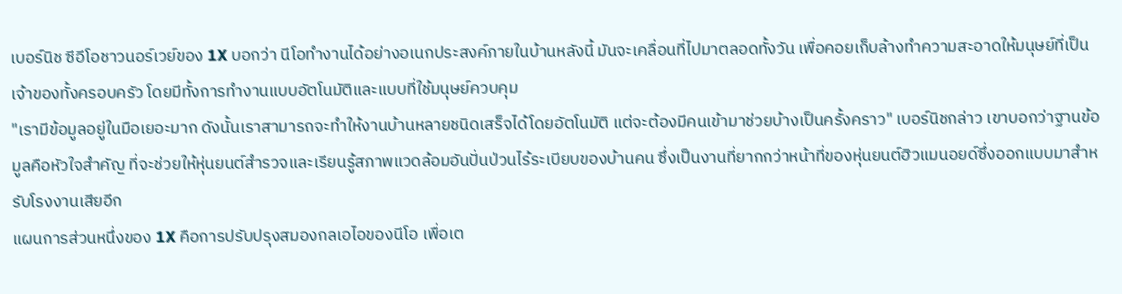เบอร์นิช ซีอีโอชาวนอร์เวย์ของ 1X บอกว่า นีโอทำงานได้อย่างอเนกประสงค์ภายในบ้านหลังนี้ มันจะเคลื่อนที่ไปมาตลอดทั้งวัน เพื่อคอยเก็บล้างทำความสะอาดให้มนุษย์ที่เป็นเจ้าของทั้งครอบครัว โดยมีทั้งการทำงานแบบอัตโนมัติและแบบที่ใช้มนุษย์ควบคุม
"เรามีข้อมูลอยู่ในมือเยอะมาก ดังนั้นเราสามารถจะทำให้งานบ้านหลายชนิดเสร็จได้โดยอัตโนมัติ แต่จะต้องมีคนเข้ามาช่วยบ้างเป็นครั้งคราว" เบอร์นิชกล่าว เขาบอกว่าฐานข้อมูลคือหัวใจสำคัญ ที่จะช่วยให้หุ่นยนต์สำรวจและเรียนรู้สภาพแวดล้อมอันปั่นป่วนไร้ระเบียบของบ้านคน ซึ่งเป็นงานที่ยากกว่าหน้าที่ของหุ่นยนต์ฮิวแมนอยด์ซึ่งออกแบบมาสำหรับโรงงานเสียอีก
แผนการส่วนหนึ่งของ 1X คือการปรับปรุงสมองกลเอไอของนีโอ เพื่อเต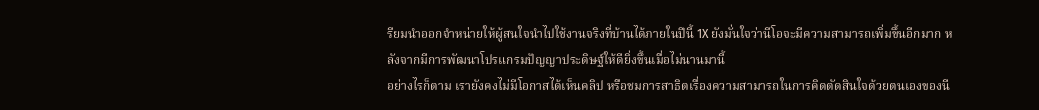รียมนำออกจำหน่ายให้ผู้สนใจนำไปใช้งานจริงที่บ้านได้ภายในปีนี้ 1X ยังมั่นใจว่านีโอจะมีความสามารถเพิ่มขึ้นอีกมาก หลังจากมีการพัฒนาโปรแกรมปัญญาประดิษฐ์ให้ดียิ่งขึ้นเมื่อไม่นานมานี้
อย่างไรก็ตาม เรายังคงไม่มีโอกาสได้เห็นคลิป หรือชมการสาธิตเรื่องความสามารถในการคิดตัดสินใจด้วยตนเองของนี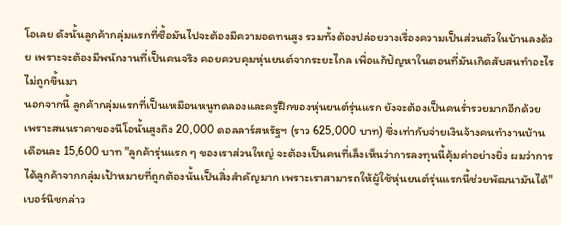โอเลย ดังนั้นลูกค้ากลุ่มแรกที่ซื้อมันไปจะต้องมีความอดทนสูง รวมทั้งต้องปล่อยวางเรื่องความเป็นส่วนตัวในบ้านลงด้วย เพราะจะต้องมีพนักงานที่เป็นคนจริง คอยควบคุมหุ่นยนต์จากระยะไกล เพื่อแก้ปัญหาในตอนที่มันเกิดสับสนทำอะไรไม่ถูกขึ้นมา
นอกจากนี้ ลูกค้ากลุ่มแรกที่เป็นเหมือนหนูทดลองและครูฝึกของหุ่นยนต์รุ่นแรก ยังจะต้องเป็นคนร่ำรวยมากอีกด้วย เพราะสนนราคาของนีโอนั้นสูงถึง 20,000 ดอลลาร์สหรัฐฯ (ราว 625,000 บาท) ซึ่งเท่ากับจ่ายเงินจ้างคนทำงานบ้านเดือนละ 15,600 บาท "ลูกค้ารุ่นแรก ๆ ของเราส่วนใหญ่ จะต้องเป็นคนที่เล็งเห็นว่าการลงทุนนี้คุ้มค่าอย่างยิ่ง ผมว่าการได้ลูกค้าจากกลุ่มเป้าหมายที่ถูกต้องนั้นเป็นสิ่งสำคัญมาก เพราะเราสามารถให้ผู้ใช้หุ่นยนต์รุ่นแรกนี้ช่วยพัฒนามันได้" เบอร์นิชกล่าว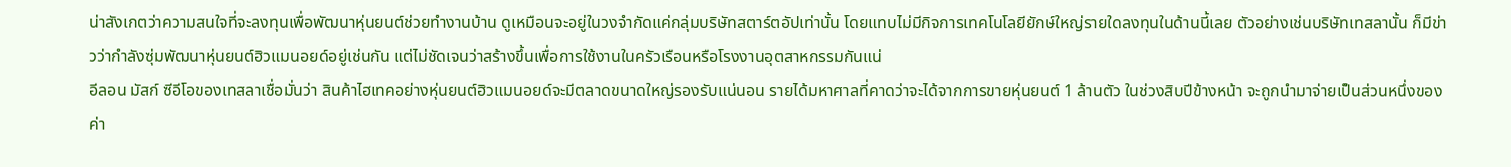น่าสังเกตว่าความสนใจที่จะลงทุนเพื่อพัฒนาหุ่นยนต์ช่วยทำงานบ้าน ดูเหมือนจะอยู่ในวงจำกัดแค่กลุ่มบริษัทสตาร์ตอัปเท่านั้น โดยแทบไม่มีกิจการเทคโนโลยียักษ์ใหญ่รายใดลงทุนในด้านนี้เลย ตัวอย่างเช่นบริษัทเทสลานั้น ก็มีข่าวว่ากำลังซุ่มพัฒนาหุ่นยนต์ฮิวแมนอยด์อยู่เช่นกัน แต่ไม่ชัดเจนว่าสร้างขึ้นเพื่อการใช้งานในครัวเรือนหรือโรงงานอุตสาหกรรมกันแน่
อีลอน มัสก์ ซีอีโอของเทสลาเชื่อมั่นว่า สินค้าไฮเทคอย่างหุ่นยนต์ฮิวแมนอยด์จะมีตลาดขนาดใหญ่รองรับแน่นอน รายได้มหาศาลที่คาดว่าจะได้จากการขายหุ่นยนต์ 1 ล้านตัว ในช่วงสิบปีข้างหน้า จะถูกนำมาจ่ายเป็นส่วนหนึ่งของค่า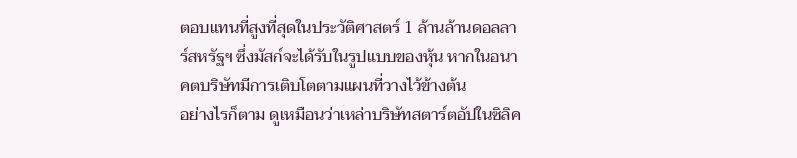ตอบแทนที่สูงที่สุดในประวัติศาสตร์ 1 ล้านล้านดอลลาร์สหรัฐฯ ซึ่งมัสก์จะได้รับในรูปแบบของหุ้น หากในอนาคตบริษัทมีการเติบโตตามแผนที่วางไว้ข้างต้น
อย่างไรก็ตาม ดูเหมือนว่าเหล่าบริษัทสตาร์ตอัปในซิลิค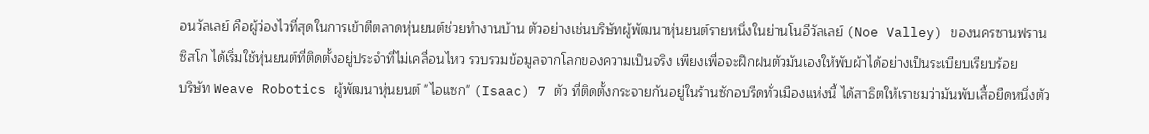อนวัลเลย์ คือผู้ว่องไวที่สุดในการเข้าตีตลาดหุ่นยนต์ช่วยทำงานบ้าน ตัวอย่างเช่นบริษัทผู้พัฒนาหุ่นยนต์รายหนึ่งในย่านโนอีวัลเลย์ (Noe Valley) ของนครซานฟรานซิสโก ได้เริ่มใช้หุ่นยนต์ที่ติดตั้งอยู่ประจำที่ไม่เคลื่อนไหว รวบรวมข้อมูลจากโลกของความเป็นจริง เพียงเพื่อจะฝึกฝนตัวมันเองให้พับผ้าได้อย่างเป็นระเบียบเรียบร้อย
บริษัท Weave Robotics ผู้พัฒนาหุ่นยนต์ "ไอแซก" (Isaac) 7 ตัว ที่ติดตั้งกระจายกันอยู่ในร้านซักอบรีดทั่วเมืองแห่งนี้ ได้สาธิตให้เราชมว่ามันพับเสื้อยืดหนึ่งตัว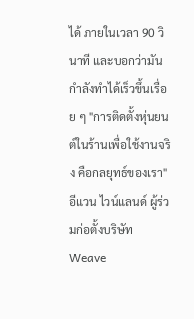ได้ ภายในเวลา 90 วินาที และบอกว่ามันกำลังทำได้เร็วขึ้นเรื่อย ๆ "การติดตั้งหุ่นยนต์ในร้านเพื่อใช้งานจริง คือกลยุทธ์ของเรา" อีแวน ไวน์แลนด์ ผู้ร่วมก่อตั้งบริษัท Weave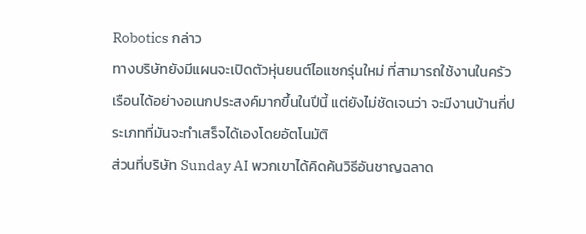Robotics กล่าว
ทางบริษัทยังมีแผนจะเปิดตัวหุ่นยนต์ไอแซกรุ่นใหม่ ที่สามารถใช้งานในครัวเรือนได้อย่างอเนกประสงค์มากขึ้นในปีนี้ แต่ยังไม่ชัดเจนว่า จะมีงานบ้านกี่ประเภทที่มันจะทำเสร็จได้เองโดยอัตโนมัติ
ส่วนที่บริษัท Sunday AI พวกเขาได้คิดค้นวิธีอันชาญฉลาด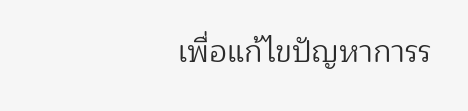เพื่อแก้ไขปัญหาการร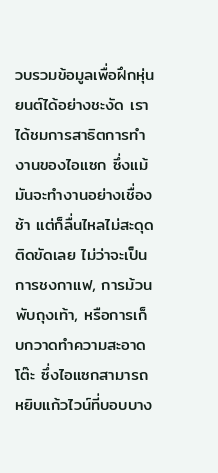วบรวมข้อมูลเพื่อฝึกหุ่นยนต์ได้อย่างชะงัด เราได้ชมการสาธิตการทำงานของไอแซก ซึ่งแม้มันจะทำงานอย่างเชื่องช้า แต่ก็ลื่นไหลไม่สะดุดติดขัดเลย ไม่ว่าจะเป็นการชงกาแฟ, การม้วนพับถุงเท้า, หรือการเก็บกวาดทำความสะอาดโต๊ะ ซึ่งไอแซกสามารถหยิบแก้วไวน์ที่บอบบาง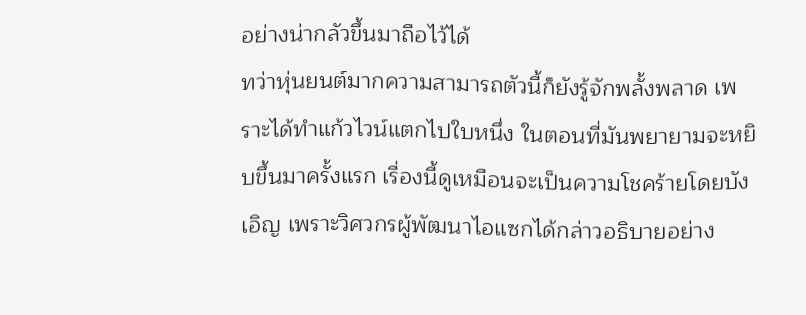อย่างน่ากลัวขึ้นมาถือไว้ได้
ทว่าหุ่นยนต์มากความสามารถตัวนี้ก็ยังรู้จักพลั้งพลาด เพราะได้ทำแก้วไวน์แตกไปใบหนึ่ง ในตอนที่มันพยายามจะหยิบขึ้นมาครั้งแรก เรื่องนี้ดูเหมือนจะเป็นความโชคร้ายโดยบังเอิญ เพราะวิศวกรผู้พัฒนาไอแซกได้กล่าวอธิบายอย่าง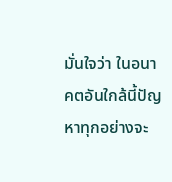มั่นใจว่า ในอนาคตอันใกล้นี้ปัญหาทุกอย่างจะ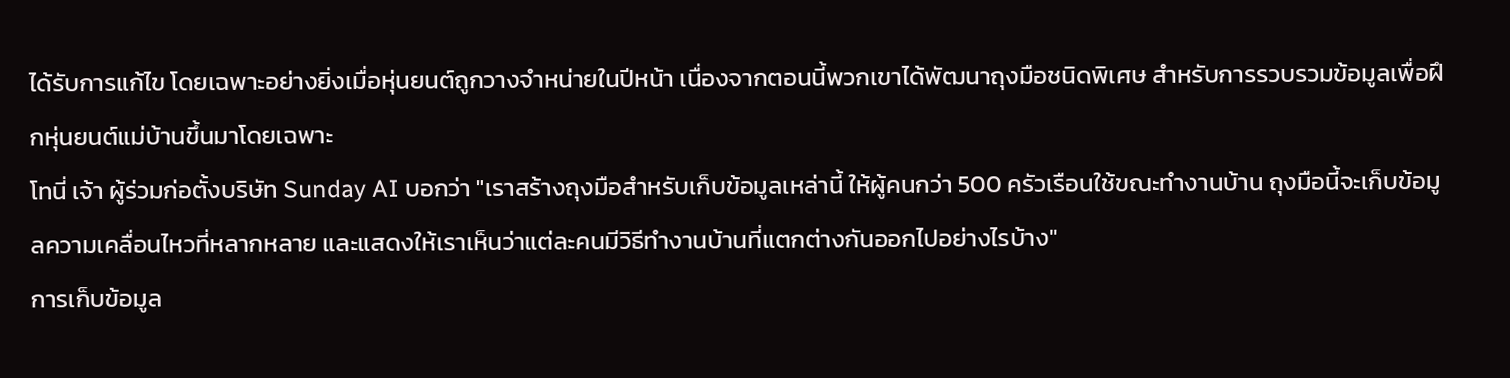ได้รับการแก้ไข โดยเฉพาะอย่างยิ่งเมื่อหุ่นยนต์ถูกวางจำหน่ายในปีหน้า เนื่องจากตอนนี้พวกเขาได้พัฒนาถุงมือชนิดพิเศษ สำหรับการรวบรวมข้อมูลเพื่อฝึกหุ่นยนต์แม่บ้านขึ้นมาโดยเฉพาะ
โทนี่ เจ้า ผู้ร่วมก่อตั้งบริษัท Sunday AI บอกว่า "เราสร้างถุงมือสำหรับเก็บข้อมูลเหล่านี้ ให้ผู้คนกว่า 500 ครัวเรือนใช้ขณะทำงานบ้าน ถุงมือนี้จะเก็บข้อมูลความเคลื่อนไหวที่หลากหลาย และแสดงให้เราเห็นว่าแต่ละคนมีวิธีทำงานบ้านที่แตกต่างกันออกไปอย่างไรบ้าง"
การเก็บข้อมูล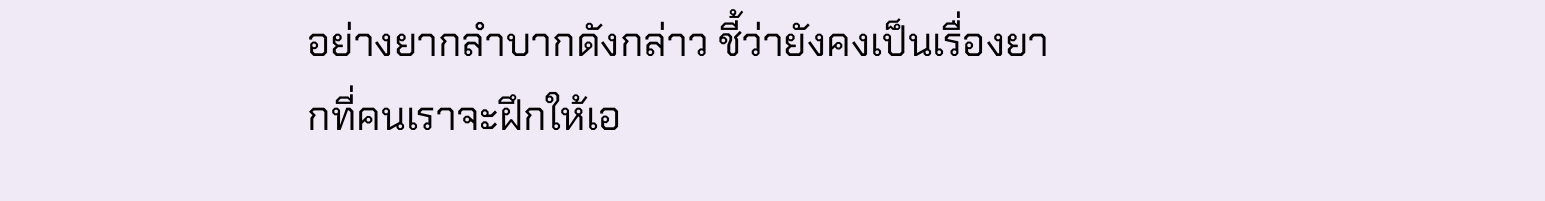อย่างยากลำบากดังกล่าว ชี้ว่ายังคงเป็นเรื่องยากที่คนเราจะฝึกให้เอ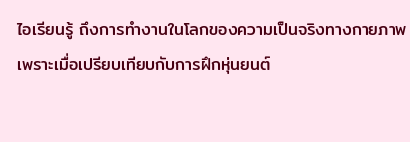ไอเรียนรู้ ถึงการทำงานในโลกของความเป็นจริงทางกายภาพ เพราะเมื่อเปรียบเทียบกับการฝึกหุ่นยนต์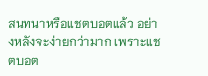สนทนาหรือแชตบอตแล้ว อย่างหลังจะง่ายกว่ามาก เพราะแชตบอต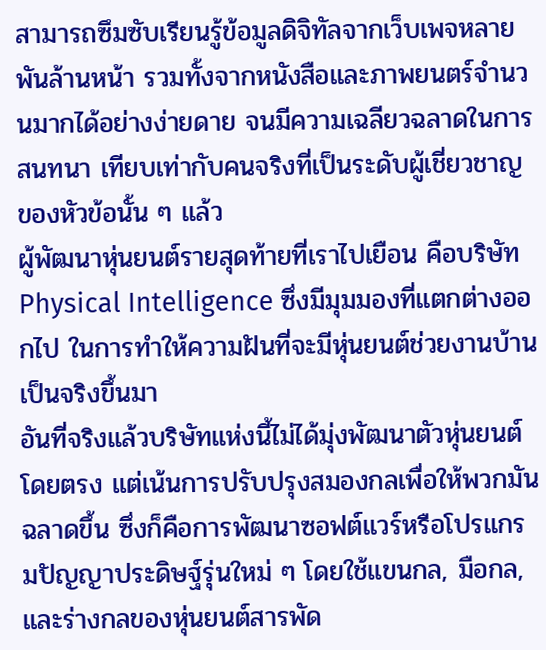สามารถซึมซับเรียนรู้ข้อมูลดิจิทัลจากเว็บเพจหลายพันล้านหน้า รวมทั้งจากหนังสือและภาพยนตร์จำนวนมากได้อย่างง่ายดาย จนมีความเฉลียวฉลาดในการสนทนา เทียบเท่ากับคนจริงที่เป็นระดับผู้เชี่ยวชาญของหัวข้อนั้น ๆ แล้ว
ผู้พัฒนาหุ่นยนต์รายสุดท้ายที่เราไปเยือน คือบริษัท Physical Intelligence ซึ่งมีมุมมองที่แตกต่างออกไป ในการทำให้ความฝันที่จะมีหุ่นยนต์ช่วยงานบ้านเป็นจริงขึ้นมา
อันที่จริงแล้วบริษัทแห่งนี้ไม่ได้มุ่งพัฒนาตัวหุ่นยนต์โดยตรง แต่เน้นการปรับปรุงสมองกลเพื่อให้พวกมันฉลาดขึ้น ซึ่งก็คือการพัฒนาซอฟต์แวร์หรือโปรแกรมปัญญาประดิษฐ์รุ่นใหม่ ๆ โดยใช้แขนกล, มือกล, และร่างกลของหุ่นยนต์สารพัด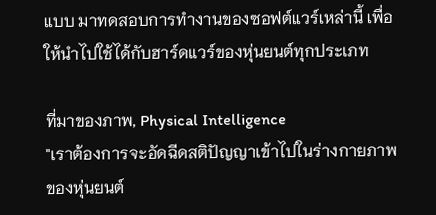แบบ มาทดสอบการทำงานของซอฟต์แวร์เหล่านี้ เพื่อให้นำไปใช้ได้กับฮาร์ดแวร์ของหุ่นยนต์ทุกประเภท

ที่มาของภาพ, Physical Intelligence
"เราต้องการจะอัดฉีดสติปัญญาเข้าไปในร่างกายภาพของหุ่นยนต์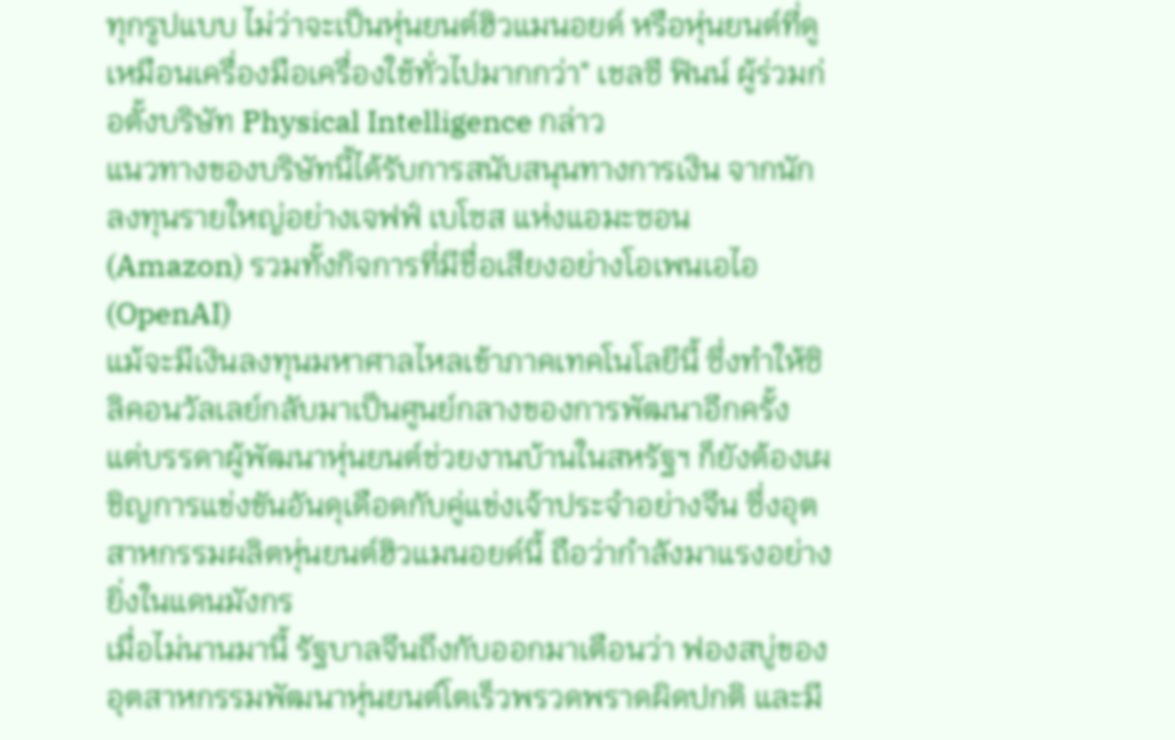ทุกรูปแบบ ไม่ว่าจะเป็นหุ่นยนต์ฮิวแมนอยด์ หรือหุ่นยนต์ที่ดูเหมือนเครื่องมือเครื่องใช้ทั่วไปมากกว่า" เชลซี ฟินน์ ผู้ร่วมก่อตั้งบริษัท Physical Intelligence กล่าว
แนวทางของบริษัทนี้ได้รับการสนับสนุนทางการเงิน จากนักลงทุนรายใหญ่อย่างเจฟฟ์ เบโซส แห่งแอมะซอน (Amazon) รวมทั้งกิจการที่มีชื่อเสียงอย่างโอเพนเอไอ (OpenAI)
แม้จะมีเงินลงทุนมหาศาลไหลเข้าภาคเทคโนโลยีนี้ ซึ่งทำให้ซิลิคอนวัลเลย์กลับมาเป็นศูนย์กลางของการพัฒนาอีกครั้ง แต่บรรดาผู้พัฒนาหุ่นยนต์ช่วยงานบ้านในสหรัฐฯ ก็ยังต้องเผชิญการแข่งขันอันดุเดือดกับคู่แข่งเจ้าประจำอย่างจีน ซึ่งอุตสาหกรรมผลิตหุ่นยนต์ฮิวแมนอยด์นี้ ถือว่ากำลังมาแรงอย่างยิ่งในแดนมังกร
เมื่อไม่นานมานี้ รัฐบาลจีนถึงกับออกมาเตือนว่า ฟองสบู่ของอุตสาหกรรมพัฒนาหุ่นยนต์โตเร็วพรวดพราดผิดปกติ และมี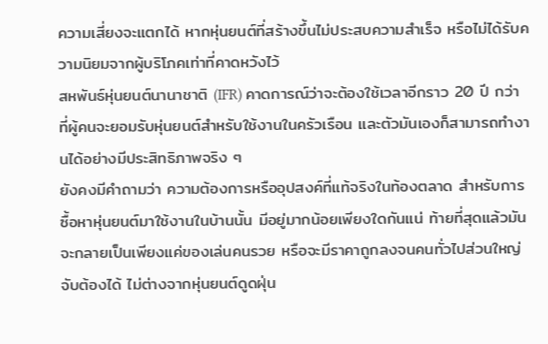ความเสี่ยงจะแตกได้ หากหุ่นยนต์ที่สร้างขึ้นไม่ประสบความสำเร็จ หรือไม่ได้รับความนิยมจากผู้บริโภคเท่าที่คาดหวังไว้
สหพันธ์หุ่นยนต์นานาชาติ (IFR) คาดการณ์ว่าจะต้องใช้เวลาอีกราว 20 ปี กว่าที่ผู้คนจะยอมรับหุ่นยนต์สำหรับใช้งานในครัวเรือน และตัวมันเองก็สามารถทำงานได้อย่างมีประสิทธิภาพจริง ๆ
ยังคงมีคำถามว่า ความต้องการหรืออุปสงค์ที่แท้จริงในท้องตลาด สำหรับการซื้อหาหุ่นยนต์มาใช้งานในบ้านนั้น มีอยู่มากน้อยเพียงใดกันแน่ ท้ายที่สุดแล้วมันจะกลายเป็นเพียงแค่ของเล่นคนรวย หรือจะมีราคาถูกลงจนคนทั่วไปส่วนใหญ่จับต้องได้ ไม่ต่างจากหุ่นยนต์ดูดฝุ่น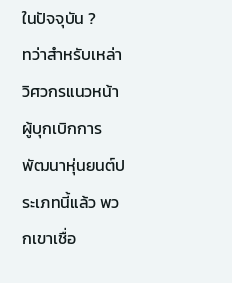ในปัจจุบัน ?
ทว่าสำหรับเหล่าวิศวกรแนวหน้า ผู้บุกเบิกการพัฒนาหุ่นยนต์ประเภทนี้แล้ว พวกเขาเชื่อ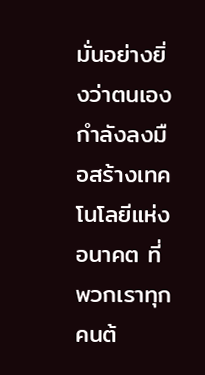มั่นอย่างยิ่งว่าตนเองกำลังลงมือสร้างเทคโนโลยีแห่งอนาคต ที่พวกเราทุกคนต้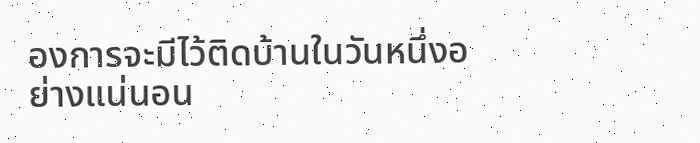องการจะมีไว้ติดบ้านในวันหนึ่งอย่างแน่นอน